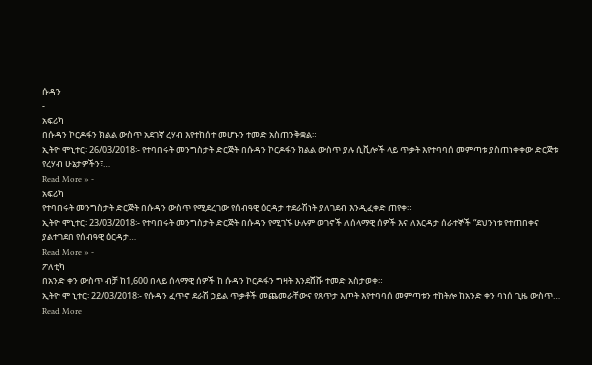ሱዳን
-
አፍሪካ
በሱዳን ኮርዶፋን ክልል ውስጥ አደገኛ ረሃብ እየተከሰተ መሆኑን ተመድ አስጠንቅቋል።
ኢትዮ ሞኒተር፡ 26/03/2018፡- የተባበሩት መንግስታት ድርጅት በሱዳን ኮርዶፋን ክልል ውስጥ ያሉ ሲቪሎች ላይ ጥቃት እየተባባሰ መምጣቱ ያስጠነቀቀው ድርጅቱ የረሃብ ሁኔታዎችን፣…
Read More » -
አፍሪካ
የተባበሩት መንግስታት ድርጅት በሱዳን ውስጥ የሚደረገው የሰብዓዊ ዕርዳታ ተደራሽነት ያለገደብ እንዲፈቀድ ጠየቀ።
ኢትዮ ሞኒተር፡ 23/03/2018፡- የተባበሩት መንግስታት ድርጅት በሱዳን የሚገኙ ሁሉም ወገኖች ለሰላማዊ ሰዎች እና ለእርዳታ ሰራተኞች “ደህንነቱ የተጠበቀና ያልተገደበ የሰብዓዊ ዕርዳታ…
Read More » -
ፖለቲካ
በአንድ ቀን ውስጥ ብቻ ከ1,600 በላይ ሰላማዊ ሰዎች ከ ሱዳን ኮርዶፋን ግዛት እንደሸሹ ተመድ አስታወቀ።
ኢትዮ ሞ ኒተር፡ 22/03/2018፡- የሱዳን ፈጥኖ ደራሽ ኃይል ጥቃቶች መጨመራቸውና የጸጥታ እጦት እየተባባሰ መምጣቱን ተከትሎ ከአንድ ቀን ባነሰ ጊዜ ውስጥ…
Read More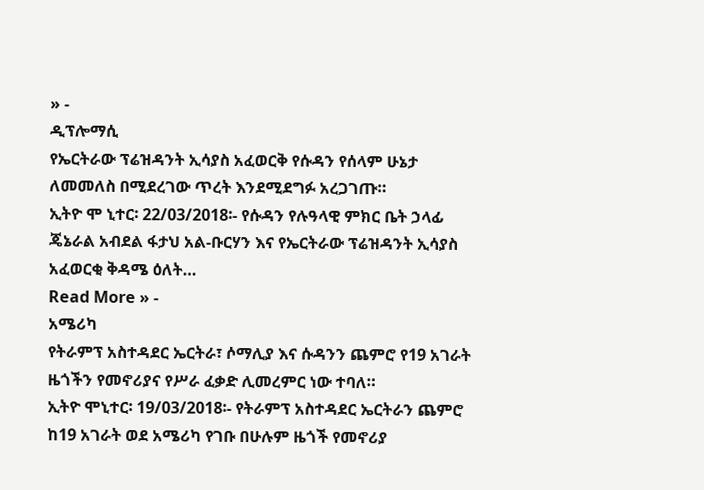» -
ዲፕሎማሲ
የኤርትራው ፕሬዝዳንት ኢሳያስ አፈወርቅ የሱዳን የሰላም ሁኔታ ለመመለስ በሚደረገው ጥረት እንደሚደግፉ አረጋገጡ።
ኢትዮ ሞ ኒተር፡ 22/03/2018፡- የሱዳን የሉዓላዊ ምክር ቤት ኃላፊ ጄኔራል አብደል ፋታህ አል-ቡርሃን እና የኤርትራው ፕሬዝዳንት ኢሳያስ አፈወርቂ ቅዳሜ ዕለት…
Read More » -
አሜሪካ
የትራምፕ አስተዳደር ኤርትራ፣ ሶማሊያ እና ሱዳንን ጨምሮ የ19 አገራት ዜጎችን የመኖሪያና የሥራ ፈቃድ ሊመረምር ነው ተባለ።
ኢትዮ ሞኒተር፡ 19/03/2018፡- የትራምፕ አስተዳደር ኤርትራን ጨምሮ ከ19 አገራት ወደ አሜሪካ የገቡ በሁሉም ዜጎች የመኖሪያ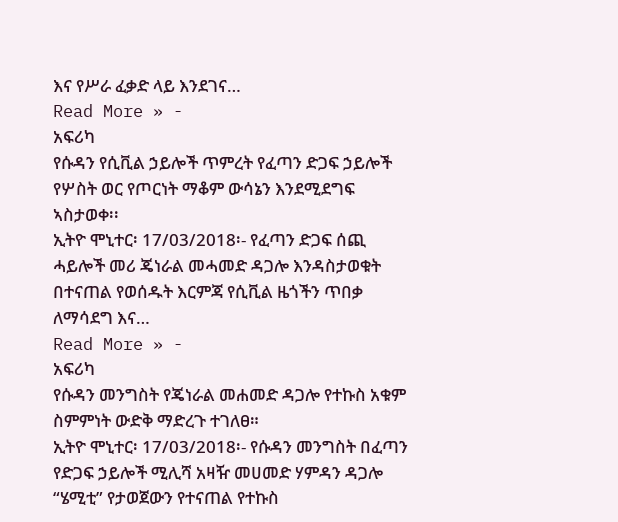እና የሥራ ፈቃድ ላይ እንደገና…
Read More » -
አፍሪካ
የሱዳን የሲቪል ኃይሎች ጥምረት የፈጣን ድጋፍ ኃይሎች የሦስት ወር የጦርነት ማቆም ውሳኔን እንደሚደግፍ ኣስታወቀ፡፡
ኢትዮ ሞኒተር፡ 17/03/2018፡- የፈጣን ድጋፍ ሰጪ ሓይሎች መሪ ጄነራል መሓመድ ዳጋሎ እንዳስታወቁት በተናጠል የወሰዱት እርምጃ የሲቪል ዜጎችን ጥበቃ ለማሳደግ እና…
Read More » -
አፍሪካ
የሱዳን መንግስት የጄነራል መሐመድ ዳጋሎ የተኩስ አቁም ስምምነት ውድቅ ማድረጉ ተገለፀ።
ኢትዮ ሞኒተር፡ 17/03/2018፡- የሱዳን መንግስት በፈጣን የድጋፍ ኃይሎች ሚሊሻ አዛዥ መሀመድ ሃምዳን ዳጋሎ “ሄሚቲ” የታወጀውን የተናጠል የተኩስ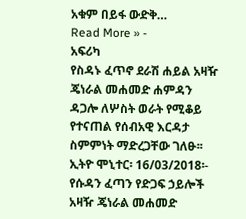አቁም በይፋ ውድቅ…
Read More » -
አፍሪካ
የስዳኑ ፈጥኖ ደራሽ ሐይል አዛዥ ጄነራል መሐመድ ሐምዳን ዳጋሎ ለሦስት ወራት የሚቆይ የተናጠል የሰብአዊ እርዳታ ስምምነት ማድረጋቸው ገለፁ፡፡
ኢትዮ ሞኒተር፡ 16/03/2018፡- የሱዳን ፈጣን የድጋፍ ኃይሎች አዛዥ ጄነራል መሐመድ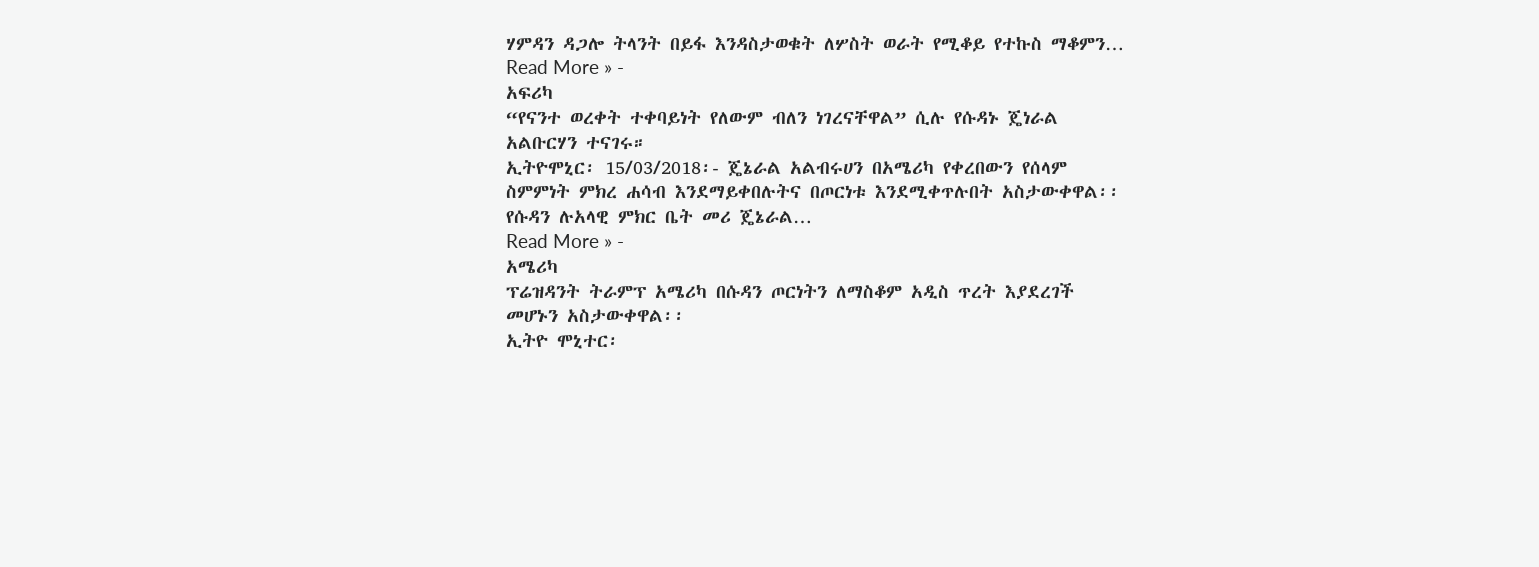ሃምዳን ዳጋሎ ትላንት በይፋ እንዳስታወቁት ለሦስት ወራት የሚቆይ የተኩስ ማቆምን…
Read More » -
አፍሪካ
“የናንተ ወረቀት ተቀባይነት የለውም ብለን ነገረናቸዋል” ሲሉ የሱዳኑ ጄነራል አልቡርሃን ተናገሩ።
ኢትዮሞኒር፡ 15/03/2018፡- ጄኔራል አልብሩሀን በአሜሪካ የቀረበውን የሰላም ስምምነት ምክረ ሐሳብ እንደማይቀበሉትና በጦርነቱ እንደሚቀጥሉበት አስታውቀዋል፡፡ የሱዳን ሉአላዊ ምክር ቤት መሪ ጄኔራል…
Read More » -
አሜሪካ
ፕሬዝዳንት ትራምፕ አሜሪካ በሱዳን ጦርነትን ለማስቆም አዲስ ጥረት እያደረገች መሆኑን አስታውቀዋል፡፡
ኢትዮ ሞኒተር፡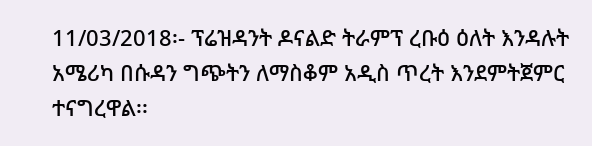11/03/2018፡- ፕሬዝዳንት ዶናልድ ትራምፕ ረቡዕ ዕለት እንዳሉት አሜሪካ በሱዳን ግጭትን ለማስቆም አዲስ ጥረት እንደምትጀምር ተናግረዋል፡፡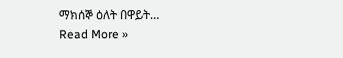ማክሰኞ ዕለት በዋይት…
Read More »